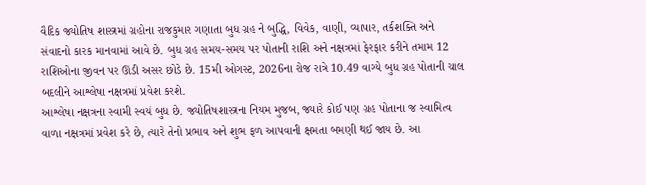વૈદિક જ્યોતિષ શાસ્ત્રમાં ગ્રહોના રાજકુમાર ગણાતા બુધ ગ્રહ ને બુદ્ધિ, વિવેક, વાણી, વ્યાપાર, તર્કશક્તિ અને સંવાદનો કારક માનવામાં આવે છે. બુધ ગ્રહ સમય-સમય પર પોતાની રાશિ અને નક્ષત્રમાં ફેરફાર કરીને તમામ 12 રાશિઓના જીવન પર ઊંડી અસર છોડે છે. 15મી ઓગસ્ટ, 2026ના રોજ રાત્રે 10.49 વાગ્યે બુધ ગ્રહ પોતાની ચાલ બદલીને આશ્લેષા નક્ષત્રમાં પ્રવેશ કરશે.
આશ્લેષા નક્ષત્રના સ્વામી સ્વયં બુધ છે. જ્યોતિષશાસ્ત્રના નિયમ મુજબ, જ્યારે કોઈ પણ ગ્રહ પોતાના જ સ્વામિત્વ વાળા નક્ષત્રમાં પ્રવેશ કરે છે, ત્યારે તેનો પ્રભાવ અને શુભ ફળ આપવાની ક્ષમતા બમણી થઈ જાય છે. આ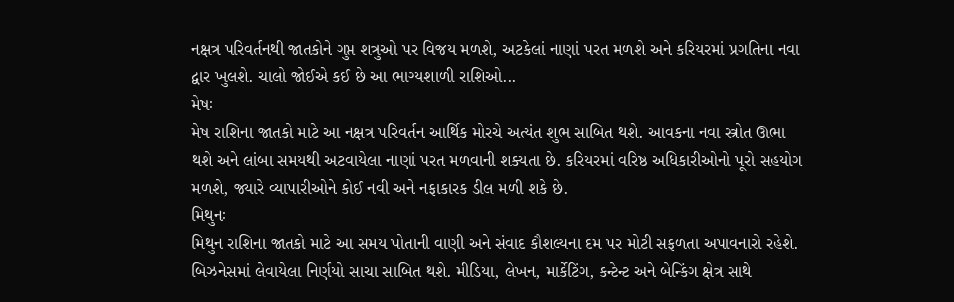નક્ષત્ર પરિવર્તનથી જાતકોને ગુપ્ત શત્રુઓ પર વિજય મળશે, અટકેલાં નાણાં પરત મળશે અને કરિયરમાં પ્રગતિના નવા દ્વાર ખુલશે. ચાલો જોઈએ કઈ છે આ ભાગ્યશાળી રાશિઓ...
મેષઃ
મેષ રાશિના જાતકો માટે આ નક્ષત્ર પરિવર્તન આર્થિક મોરચે અત્યંત શુભ સાબિત થશે. આવકના નવા સ્ત્રોત ઊભા થશે અને લાંબા સમયથી અટવાયેલા નાણાં પરત મળવાની શક્યતા છે. કરિયરમાં વરિષ્ઠ અધિકારીઓનો પૂરો સહયોગ મળશે, જ્યારે વ્યાપારીઓને કોઈ નવી અને નફાકારક ડીલ મળી શકે છે.
મિથુનઃ
મિથુન રાશિના જાતકો માટે આ સમય પોતાની વાણી અને સંવાદ કૌશલ્યના દમ પર મોટી સફળતા અપાવનારો રહેશે. બિઝનેસમાં લેવાયેલા નિર્ણયો સાચા સાબિત થશે. મીડિયા, લેખન, માર્કેટિંગ, કન્ટેન્ટ અને બેન્કિંગ ક્ષેત્ર સાથે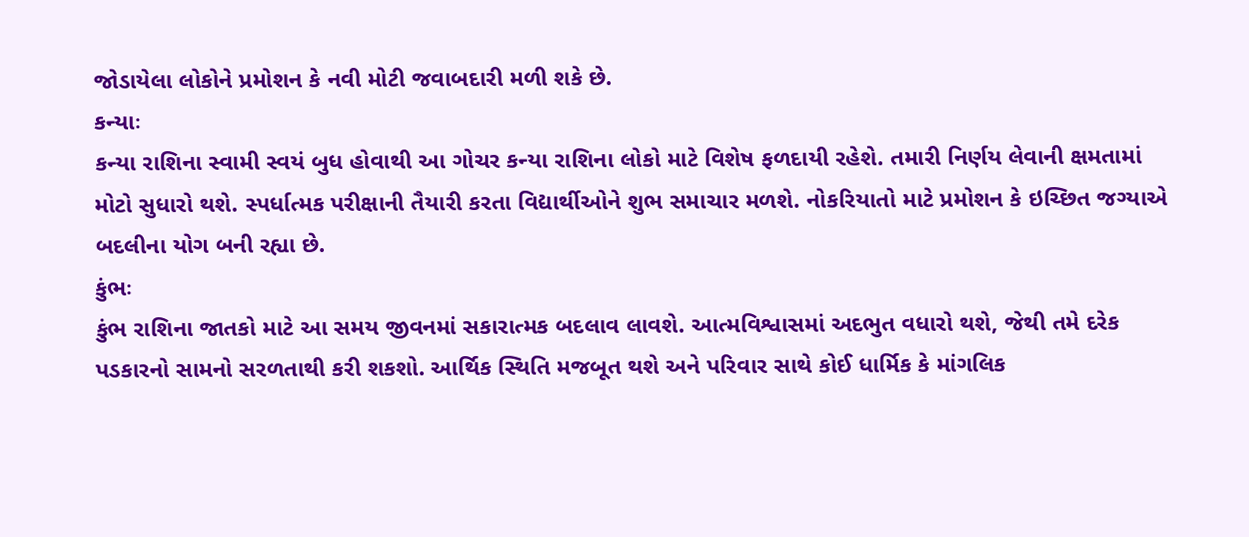જોડાયેલા લોકોને પ્રમોશન કે નવી મોટી જવાબદારી મળી શકે છે.
કન્યાઃ
કન્યા રાશિના સ્વામી સ્વયં બુધ હોવાથી આ ગોચર કન્યા રાશિના લોકો માટે વિશેષ ફળદાયી રહેશે. તમારી નિર્ણય લેવાની ક્ષમતામાં મોટો સુધારો થશે. સ્પર્ધાત્મક પરીક્ષાની તૈયારી કરતા વિદ્યાર્થીઓને શુભ સમાચાર મળશે. નોકરિયાતો માટે પ્રમોશન કે ઇચ્છિત જગ્યાએ બદલીના યોગ બની રહ્યા છે.
કુંભઃ
કુંભ રાશિના જાતકો માટે આ સમય જીવનમાં સકારાત્મક બદલાવ લાવશે. આત્મવિશ્વાસમાં અદભુત વધારો થશે, જેથી તમે દરેક પડકારનો સામનો સરળતાથી કરી શકશો. આર્થિક સ્થિતિ મજબૂત થશે અને પરિવાર સાથે કોઈ ધાર્મિક કે માંગલિક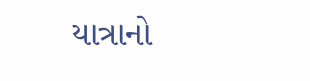યાત્રાનો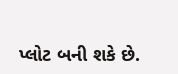પ્લોટ બની શકે છે.